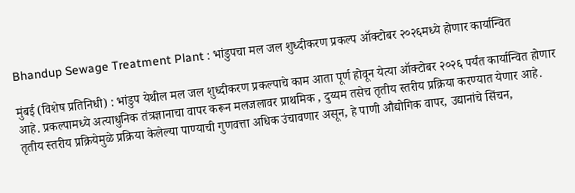Bhandup Sewage Treatment Plant : भांडुपचा मल जल शुध्दीकरण प्रकल्प ऑक्टोबर २०२६मध्ये होणार कार्यान्वित

मुंबई (विशेष प्रतिनिधी) : भांडुप येथील मल जल शुध्दीकरण प्रकल्पाचे काम आता पूर्ण होवून येत्या ऑक्टोबर २०२६ पर्यंत कार्यान्वित होणार आहे. प्रकल्पामध्ये अत्याधुनिक तंत्रज्ञानाचा वापर करून मलजलावर प्राथमिक , दुय्यम तसेच तृतीय स्तरीय प्रक्रिया करण्यात येणार आहे. तृतीय स्तरीय प्रक्रियेमुळे प्रक्रिया केलेल्या पाण्याची गुणवत्ता अधिक उंचावणार असून, हे पाणी औद्योगिक वापर, उद्यानांचे सिंचन,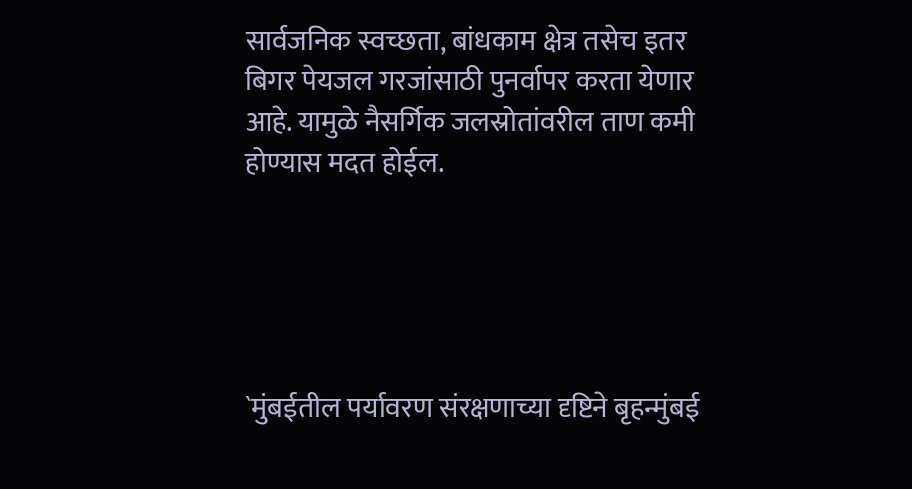सार्वजनिक स्वच्छता, बांधकाम क्षेत्र तसेच इतर बिगर पेयजल गरजांसाठी पुनर्वापर करता येणार आहे. यामुळे नैसर्गिक जलस्रोतांवरील ताण कमी होण्यास मदत होईल.





`मुंबईतील पर्यावरण संरक्षणाच्या दृष्टिने बृहन्मुंबई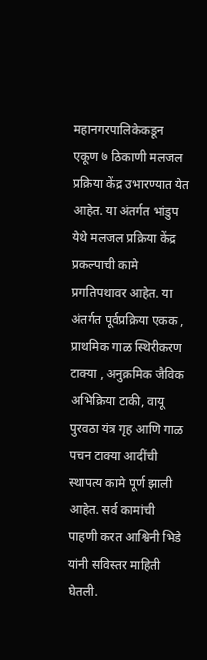महानगरपालिकेकडून एकूण ७ ठिकाणी मलजल प्रक्रिया केंद्र उभारण्यात येत आहेत. या अंतर्गत भांडुप येथे मलजल प्रक्रिया केंद्र प्रकल्पाची कामे प्रगतिपथावर आहेत. या अंतर्गत पूर्वप्रक्रिया एकक , प्राथमिक गाळ स्थिरीकरण टाक्या , अनुक्रमिक जैविक अभिक्रिया टाकी, वायू पुरवठा यंत्र गृह आणि गाळ पचन टाक्या आदींची स्‍थापत्‍य कामे पूर्ण झाली आहेत. सर्व कामांची पाहणी करत आश्विनी भिडे यांनी सविस्तर माहिती घेतली.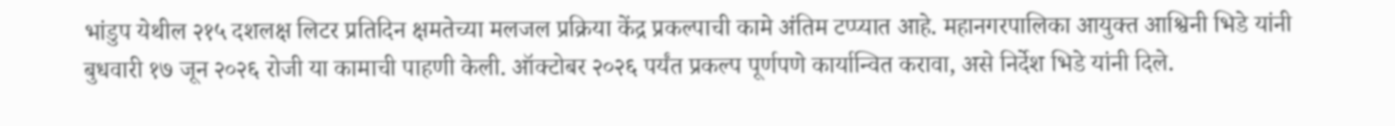भांडुप येथील २१५ दशलक्ष लिटर प्रतिदिन क्षमतेच्या मलजल प्रक्रिया केंद्र प्रकल्पाची कामे अंतिम टप्प्यात आहे. महानगरपालिका आयुक्त आश्विनी भिडे यांनी बुधवारी १७ जून २०२६ रोजी या कामाची पाहणी केली. ऑक्टोबर २०२६ पर्यंत प्रकल्प पूर्णपणे कार्यान्वित करावा, असे निर्देश भिडे यांनी दिले.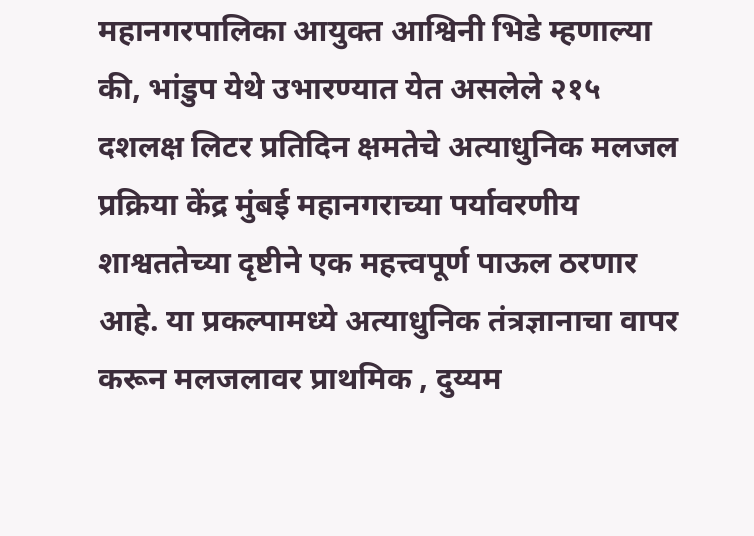महानगरपालिका आयुक्त आश्विनी भिडे म्‍हणाल्‍या की, भांडुप येथे उभारण्यात येत असलेले २१५ दशलक्ष लिटर प्रतिदिन क्षमतेचे अत्याधुनिक मलजल प्रक्रिया केंद्र मुंबई महानगराच्या पर्यावरणीय शाश्वततेच्या दृष्टीने एक महत्त्वपूर्ण पाऊल ठरणार आहे. या प्रकल्पामध्ये अत्याधुनिक तंत्रज्ञानाचा वापर करून मलजलावर प्राथमिक , दुय्यम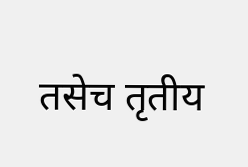तसेच तृतीय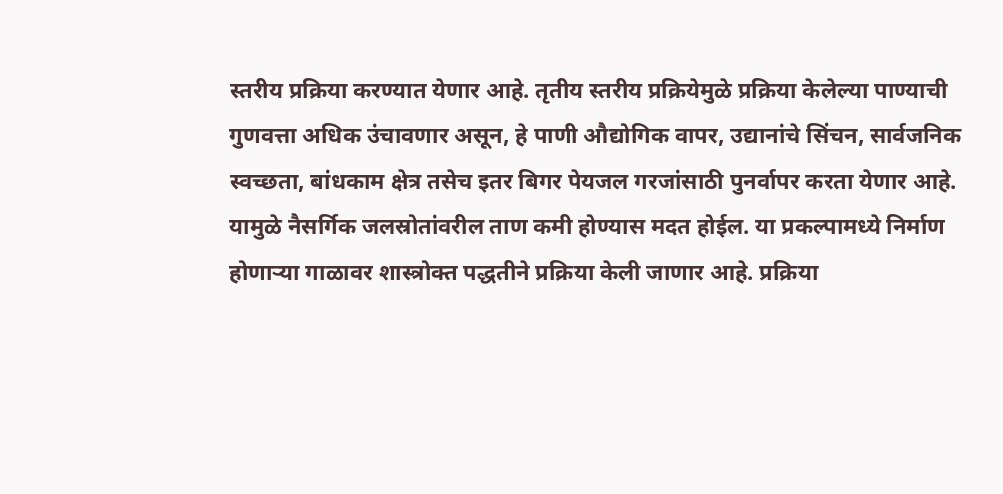स्तरीय प्रक्रिया करण्यात येणार आहे. तृतीय स्तरीय प्रक्रियेमुळे प्रक्रिया केलेल्या पाण्याची गुणवत्ता अधिक उंचावणार असून, हे पाणी औद्योगिक वापर, उद्यानांचे सिंचन, सार्वजनिक स्वच्छता, बांधकाम क्षेत्र तसेच इतर बिगर पेयजल गरजांसाठी पुनर्वापर करता येणार आहे. यामुळे नैसर्गिक जलस्रोतांवरील ताण कमी होण्यास मदत होईल. या प्रकल्पामध्ये निर्माण होणाऱ्या गाळावर शास्‍त्रोक्‍त पद्धतीने प्रक्रिया केली जाणार आहे. प्रक्रिया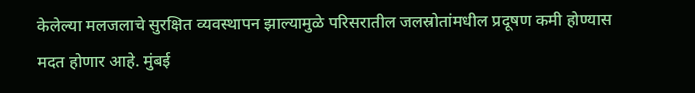केलेल्या मलजलाचे सुरक्षित व्यवस्थापन झाल्यामुळे परिसरातील जलस्रोतांमधील प्रदूषण कमी होण्यास मदत होणार आहे. मुंबई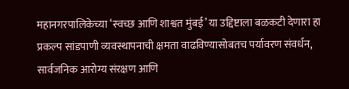महानगरपालिकेच्या ‘स्वच्छ आणि शाश्वत मुंबई’ या उद्दिष्टाला बळकटी देणारा हा प्रकल्प सांडपाणी व्यवस्थापनाची क्षमता वाढविण्यासोबतच पर्यावरण संवर्धन, सार्वजनिक आरोग्य संरक्षण आणि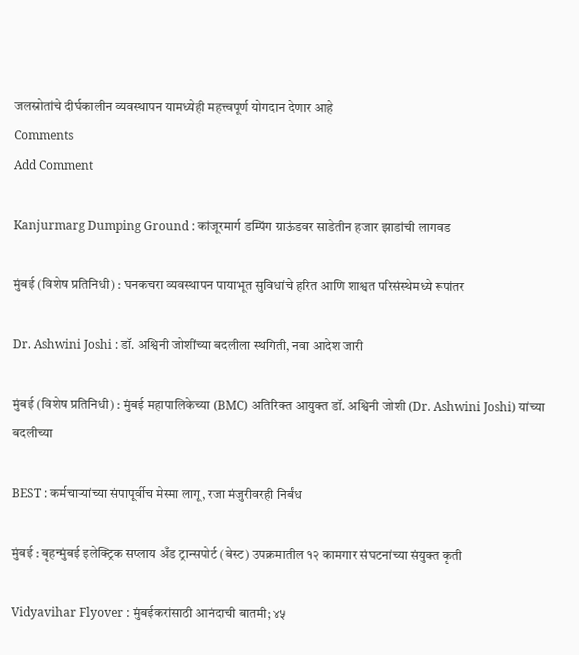जलस्रोतांचे दीर्घकालीन व्यवस्थापन यामध्येही महत्त्वपूर्ण योगदान देणार आहे
Comments
Add Comment

Kanjurmarg Dumping Ground : कांजूरमार्ग डम्पिंग ग्राऊंडवर साडेतीन हजार झाडांची लागवड

मुंबई (विशेष प्रतिनिधी) : घनकचरा व्यवस्थापन पायाभूत सुविधांचे हरित आणि शाश्वत परिसंस्थेमध्ये रूपांतर

Dr. Ashwini Joshi : डॉ. अश्विनी जोशींच्या बदलीला स्थगिती, नवा आदेश जारी

मुंबई (विशेष प्रतिनिधी) : मुंबई महापालिकेच्या (BMC) अतिरिक्त आयुक्त डॉ. अश्विनी जोशी (Dr. Ashwini Joshi) यांच्या बदलीच्या

BEST : कर्मचाऱ्यांच्या संपापूर्वीच मेस्मा लागू, रजा मंजुरीवरही निर्बंध

मुंबई : बृहन्मुंबई इलेक्ट्रिक सप्लाय अँड ट्रान्सपोर्ट (बेस्ट) उपक्रमातील १२ कामगार संघटनांच्या संयुक्त कृती

Vidyavihar Flyover : मुंबईकरांसाठी आनंदाची बातमी; ४५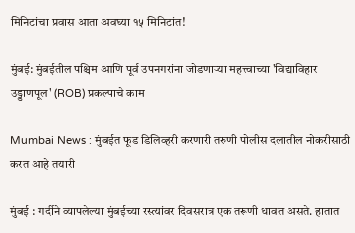मिनिटांचा प्रवास आता अवघ्या १५ मिनिटांत!

मुंबई: मुंबईतील पश्चिम आणि पूर्व उपनगरांना जोडणाऱ्या महत्त्वाच्या 'विद्याविहार उड्डाणपूल' (ROB) प्रकल्पाचे काम

Mumbai News : मुंबईत फूड डिलिव्हरी करणारी तरुणी पोलीस दलातील नोकरीसाठी करत आहे तयारी

मुंबई : गर्दीने व्यापलेल्या मुंबईच्या रस्त्यांवर दिवसरात्र एक तरूणी धावत असते. हातात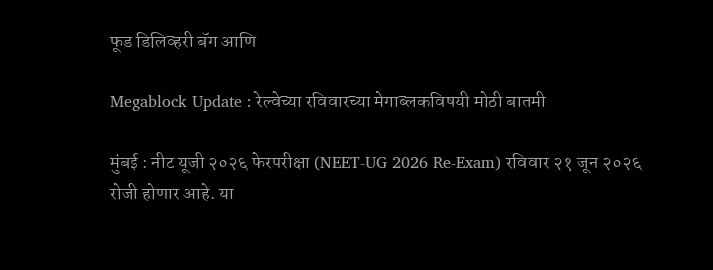फूड डिलिव्हरी बॅग आणि

Megablock Update : रेल्वेच्या रविवारच्या मेगाब्लकविषयी मोठी बातमी

मुंबई : नीट यूजी २०२६ फेरपरीक्षा (NEET-UG 2026 Re-Exam) रविवार २१ जून २०२६ रोजी होणार आहे. या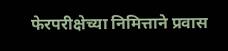फेरपरीक्षेच्या निमित्ताने प्रवास